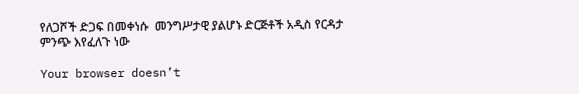የለጋሾች ድጋፍ በመቀነሱ  መንግሥታዊ ያልሆኑ ድርጅቶች አዲስ የርዳታ ምንጭ እየፈለጉ ነው

Your browser doesn’t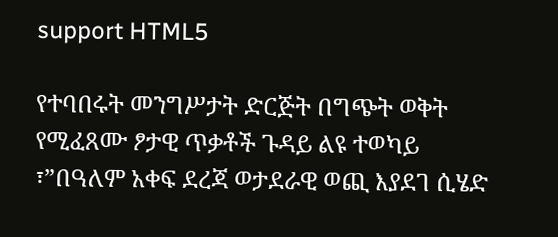support HTML5

የተባበሩት መንግሥታት ድርጅት በግጭት ወቅት የሚፈጸሙ ፆታዊ ጥቃቶች ጉዳይ ልዩ ተወካይ ፣”በዓለም አቀፍ ደረጃ ወታደራዊ ወጪ እያደገ ሲሄድ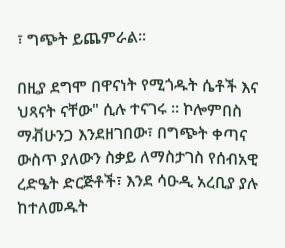፣ ግጭት ይጨምራል፡፡

በዚያ ደግሞ በዋናነት የሚጎዱት ሴቶች እና ህጻናት ናቸው" ሲሉ ተናገሩ ። ኮሎምበስ ማቭሁንጋ እንደዘገበው፣ በግጭት ቀጣና ውስጥ ያለውን ስቃይ ለማስታገስ የሰብአዊ ረድዔት ድርጅቶች፣ እንደ ሳዑዲ አረቢያ ያሉ ከተለመዱት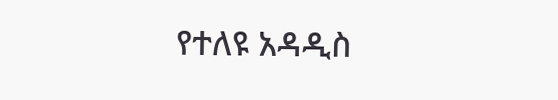የተለዩ አዳዲስ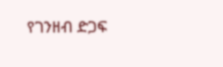የገንዘብ ድጋፍ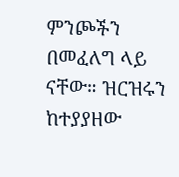ምንጮችን በመፈለግ ላይ ናቸው። ዝርዝሩን ከተያያዘው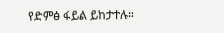የድምፅ ፋይል ይከታተሉ።